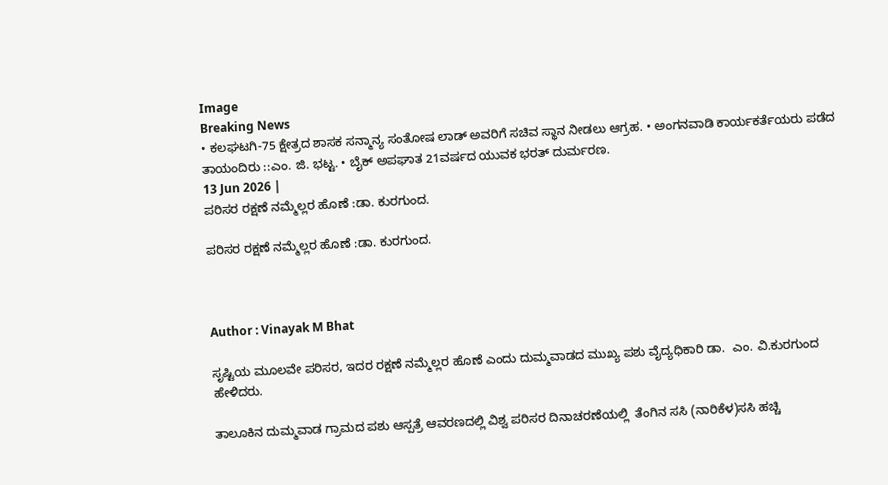Image
Breaking News
• ಕಲಘಟಗಿ-75 ಕ್ಷೇತ್ರದ ಶಾಸಕ ಸನ್ಮಾನ್ಯ ಸಂತೋಷ ಲಾಡ್ ಅವರಿಗೆ ಸಚಿವ ಸ್ಥಾನ ನೀಡಲು ಆಗ್ರಹ. • ಅಂಗನವಾಡಿ ಕಾರ್ಯಕರ್ತೆಯರು ಪಡೆದ ತಾಯಂದಿರು ::ಎಂ. ಜಿ. ಭಟ್ಟ. • ಬೈಕ್ ಅಪಘಾತ 21ವರ್ಷದ ಯುವಕ ಭರತ್ ದುರ್ಮರಣ.
13 Jun 2026 |
ಪರಿಸರ ರಕ್ಷಣೆ ನಮ್ಮೆಲ್ಲರ ಹೊಣೆ :ಡಾ. ಕುರಗುಂದ.

ಪರಿಸರ ರಕ್ಷಣೆ ನಮ್ಮೆಲ್ಲರ ಹೊಣೆ :ಡಾ. ಕುರಗುಂದ.



Author : Vinayak M Bhat

ಸೃಷ್ಟಿಯ ಮೂಲವೇ ಪರಿಸರ, ಇದರ ರಕ್ಷಣೆ ನಮ್ಮೆಲ್ಲರ ಹೊಣೆ ಎಂದು ದುಮ್ಮವಾಡದ ಮುಖ್ಯ ಪಶು ವೈದ್ಯಧಿಕಾರಿ ಡಾ.  ಎಂ. ವಿ.ಕುರಗುಂದ ಹೇಳಿದರು.

ತಾಲೂಕಿನ ದುಮ್ಮವಾಡ ಗ್ರಾಮದ ಪಶು ಆಸ್ಪತ್ರೆ ಆವರಣದಲ್ಲಿ ವಿಶ್ವ ಪರಿಸರ ದಿನಾಚರಣೆಯಲ್ಲಿ  ತೆಂಗಿನ ಸಸಿ (ನಾರಿಕೆಳ)ಸಸಿ ಹಚ್ಚಿ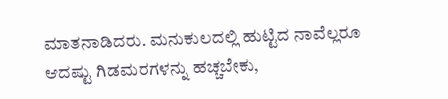ಮಾತನಾಡಿದರು. ಮನುಕುಲದಲ್ಲಿ ಹುಟ್ಟಿದ ನಾವೆಲ್ಲರೂ ಆದಷ್ಟು ಗಿಡಮರಗಳನ್ನು ಹಚ್ಚಬೇಕು,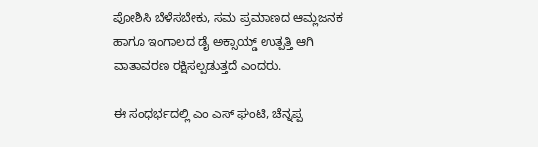ಪೋಶಿಸಿ ಬೆಳೆಸಬೇಕು, ಸಮ ಪ್ರಮಾಣದ ಆಮ್ಲಜನಕ ಹಾಗೂ ಇಂಗಾಲದ ಡೈ ಅಕ್ಸಾಯ್ಡ್ ಉತ್ಪತ್ತಿ ಆಗಿ ವಾತಾವರಣ ರಕ್ಷಿಸಲ್ಪಡುತ್ತದೆ ಎಂದರು.

ಈ ಸಂಧರ್ಭದಲ್ಲಿ ಎಂ ಎಸ್ ಘಂಟಿ, ಚೆನ್ನಪ್ಪ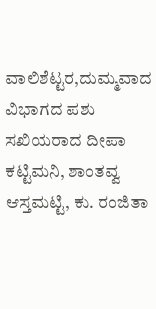ವಾಲಿಶೆಟ್ಟರ,ದುಮ್ಮವಾದ ವಿಭಾಗದ ಪಶು ಸಖಿಯರಾದ ದೀಪಾ ಕಟ್ಟಿಮನಿ, ಶಾಂತವ್ವ ಆಸ್ತಮಟ್ಟಿ, ಕು. ರಂಜಿತಾ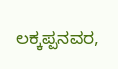ಲಕ್ಕಪ್ಪನವರ,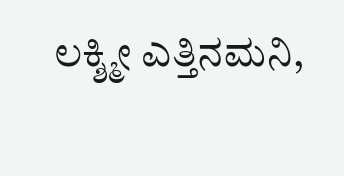ಲಕ್ಶ್ಮೀ ಎತ್ತಿನಮನಿ,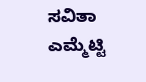ಸವಿತಾ ಎಮ್ಮೆಟ್ಟಿ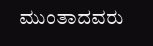ಮುಂತಾದವರು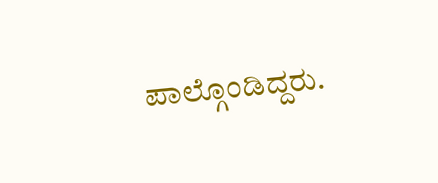ಪಾಲ್ಗೊಂಡಿದ್ದರು.